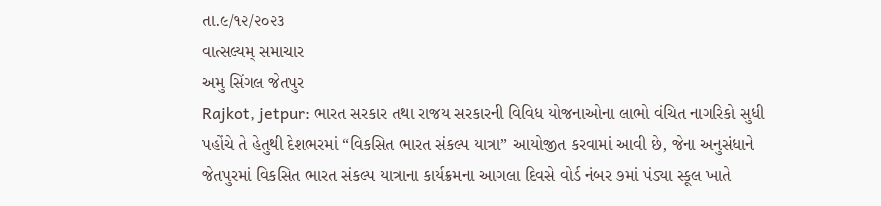તા.૯/૧૨/૨૦૨૩
વાત્સલ્યમ્ સમાચાર
અમુ સિંગલ જેતપુર
Rajkot, jetpur: ભારત સરકાર તથા રાજય સરકારની વિવિધ યોજનાઓના લાભો વંચિત નાગરિકો સુધી પહોંચે તે હેતુથી દેશભરમાં “વિકસિત ભારત સંકલ્પ યાત્રા” આયોજીત કરવામાં આવી છે, જેના અનુસંધાને જેતપુરમાં વિકસિત ભારત સંકલ્પ યાત્રાના કાર્યક્રમના આગલા દિવસે વોર્ડ નંબર ૭માં પંડ્યા સ્કૂલ ખાતે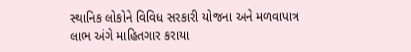સ્થાનિક લોકોને વિવિધ સરકારી યોજના અને મળવાપાત્ર લાભ અંગે માહિતગાર કરાયા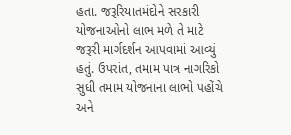હતા. જરૂરિયાતમંદોને સરકારી યોજનાઓનો લાભ મળે તે માટે જરૂરી માર્ગદર્શન આપવામાં આવ્યું હતું. ઉપરાંત, તમામ પાત્ર નાગરિકો સુધી તમામ યોજનાના લાભો પહોંચે અને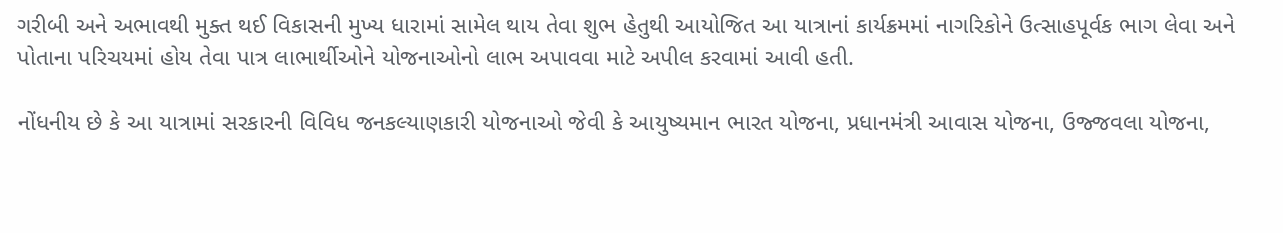ગરીબી અને અભાવથી મુક્ત થઈ વિકાસની મુખ્ય ધારામાં સામેલ થાય તેવા શુભ હેતુથી આયોજિત આ યાત્રાનાં કાર્યક્રમમાં નાગરિકોને ઉત્સાહપૂર્વક ભાગ લેવા અને પોતાના પરિચયમાં હોય તેવા પાત્ર લાભાર્થીઓને યોજનાઓનો લાભ અપાવવા માટે અપીલ કરવામાં આવી હતી.

નોંધનીય છે કે આ યાત્રામાં સરકારની વિવિધ જનકલ્યાણકારી યોજનાઓ જેવી કે આયુષ્યમાન ભારત યોજના, પ્રધાનમંત્રી આવાસ યોજના, ઉજ્જવલા યોજના,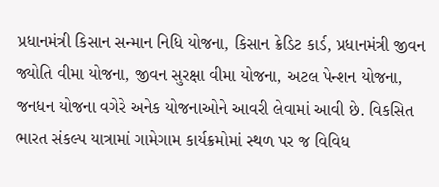પ્રધાનમંત્રી કિસાન સન્માન નિધિ યોજના, કિસાન ક્રેડિટ કાર્ડ, પ્રધાનમંત્રી જીવન જ્યોતિ વીમા યોજના, જીવન સુરક્ષા વીમા યોજના, અટલ પેન્શન યોજના, જનધન યોજના વગેરે અનેક યોજનાઓને આવરી લેવામાં આવી છે. વિકસિત ભારત સંકલ્પ યાત્રામાં ગામેગામ કાર્યક્રમોમાં સ્થળ પર જ વિવિધ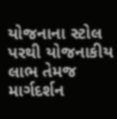યોજનાના સ્ટોલ પરથી યોજનાકીય લાભ તેમજ માર્ગદર્શન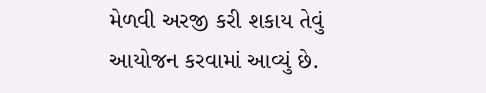મેળવી અરજી કરી શકાય તેવું આયોજન કરવામાં આવ્યું છે.